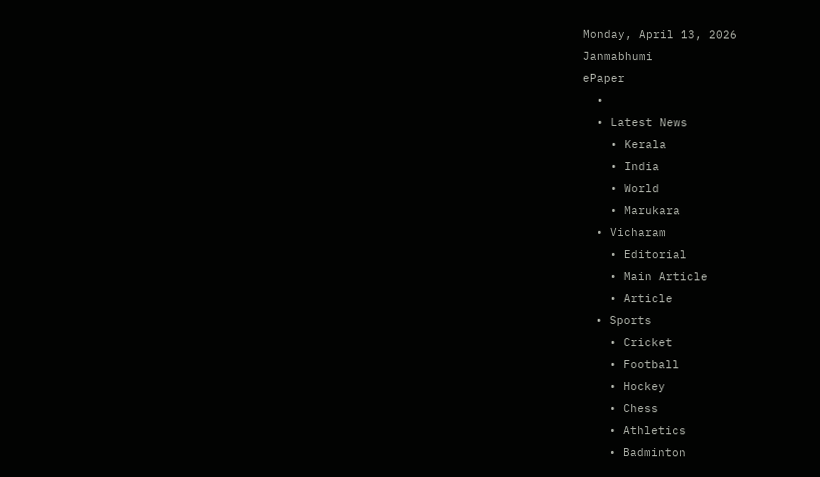Monday, April 13, 2026
Janmabhumi
ePaper
  •
  • Latest News
    • Kerala
    • India
    • World
    • Marukara
  • Vicharam
    • Editorial
    • Main Article
    • Article
  • Sports
    • Cricket
    • Football
    • Hockey
    • Chess
    • Athletics
    • Badminton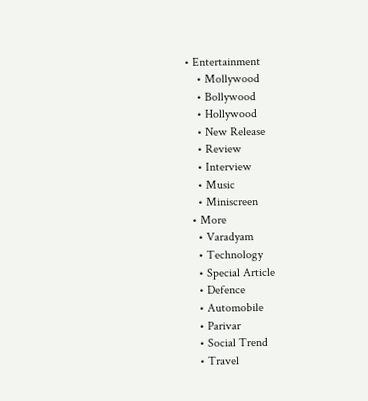• Entertainment
    • Mollywood
    • Bollywood
    • Hollywood
    • New Release
    • Review
    • Interview
    • Music
    • Miniscreen
  • More
    • Varadyam
    • Technology
    • Special Article
    • Defence
    • Automobile
    • Parivar
    • Social Trend
    • Travel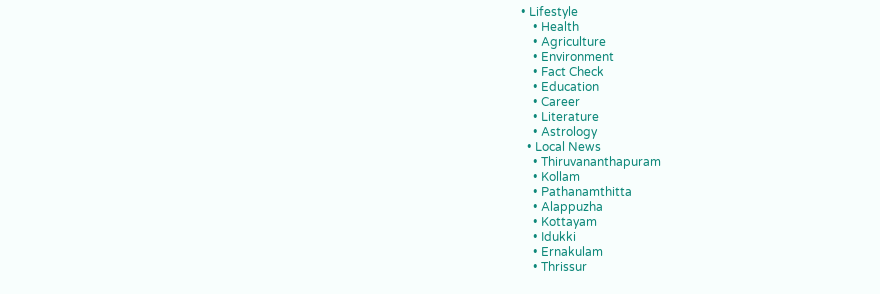• Lifestyle
    • Health
    • Agriculture
    • Environment
    • Fact Check
    • Education
    • Career
    • Literature
    • Astrology
  • Local News
    • Thiruvananthapuram
    • Kollam
    • Pathanamthitta
    • Alappuzha
    • Kottayam
    • Idukki
    • Ernakulam
    • Thrissur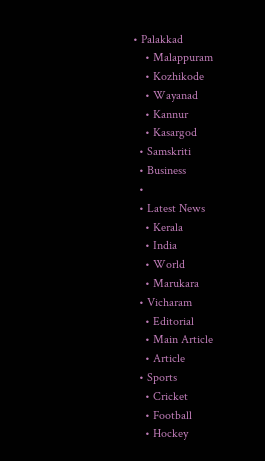• Palakkad
    • Malappuram
    • Kozhikode
    • Wayanad
    • Kannur
    • Kasargod
  • Samskriti
  • Business
  •
  • Latest News
    • Kerala
    • India
    • World
    • Marukara
  • Vicharam
    • Editorial
    • Main Article
    • Article
  • Sports
    • Cricket
    • Football
    • Hockey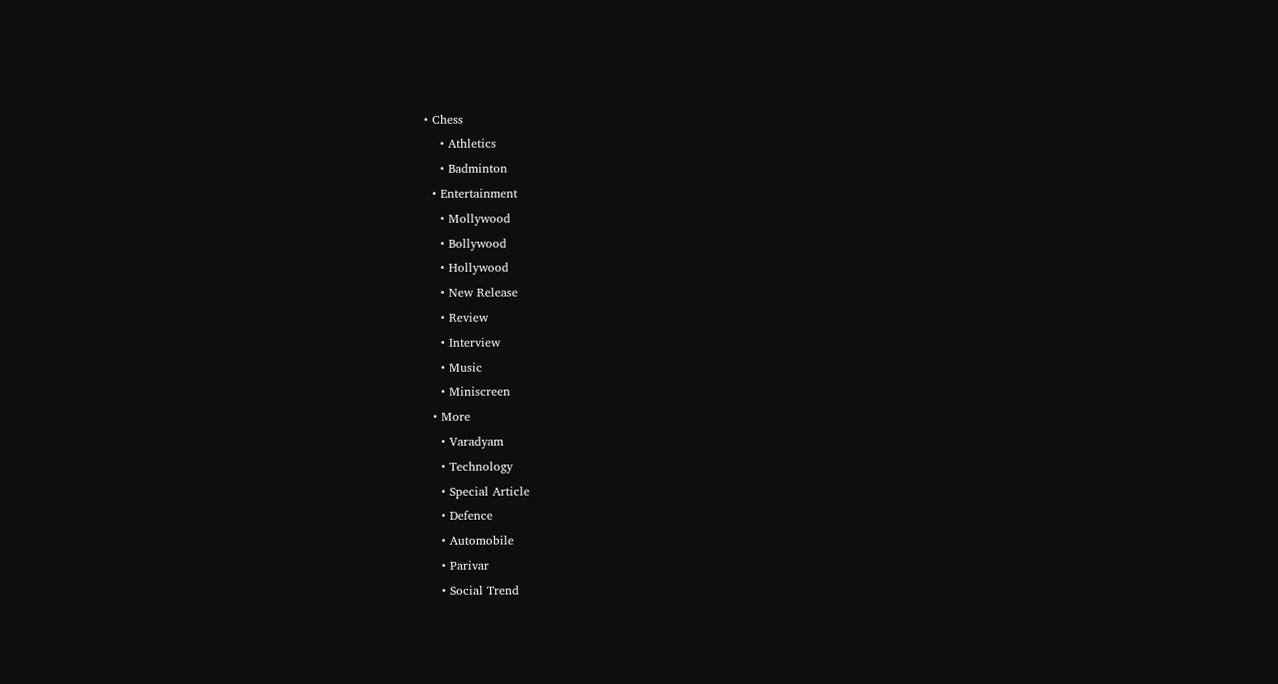• Chess
    • Athletics
    • Badminton
  • Entertainment
    • Mollywood
    • Bollywood
    • Hollywood
    • New Release
    • Review
    • Interview
    • Music
    • Miniscreen
  • More
    • Varadyam
    • Technology
    • Special Article
    • Defence
    • Automobile
    • Parivar
    • Social Trend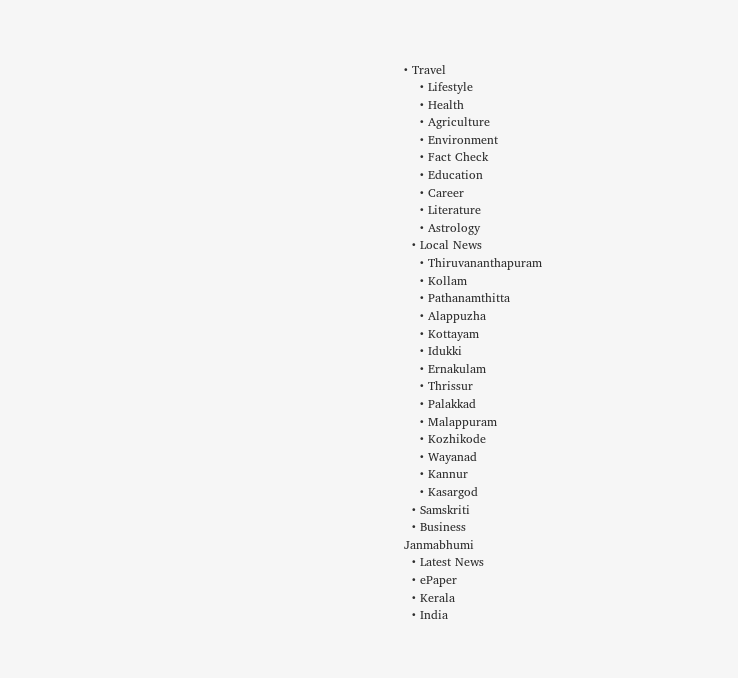• Travel
    • Lifestyle
    • Health
    • Agriculture
    • Environment
    • Fact Check
    • Education
    • Career
    • Literature
    • Astrology
  • Local News
    • Thiruvananthapuram
    • Kollam
    • Pathanamthitta
    • Alappuzha
    • Kottayam
    • Idukki
    • Ernakulam
    • Thrissur
    • Palakkad
    • Malappuram
    • Kozhikode
    • Wayanad
    • Kannur
    • Kasargod
  • Samskriti
  • Business
Janmabhumi
  • Latest News
  • ePaper
  • Kerala
  • India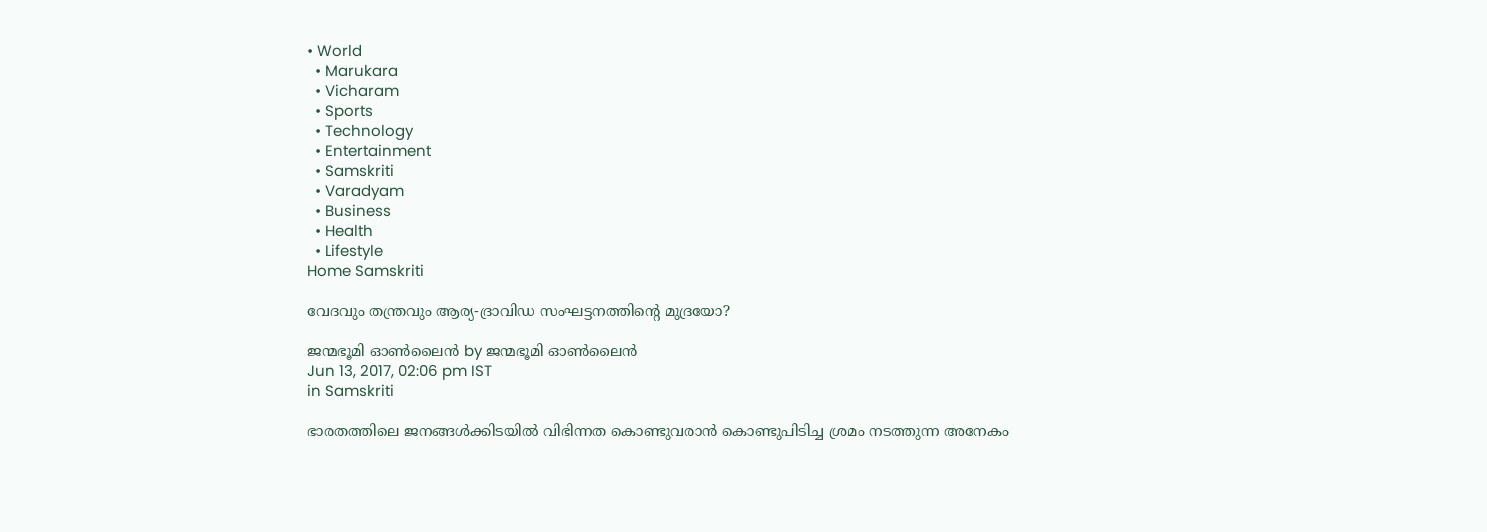• World
  • Marukara
  • Vicharam
  • Sports
  • Technology
  • Entertainment
  • Samskriti
  • Varadyam
  • Business
  • Health
  • Lifestyle
Home Samskriti

വേദവും തന്ത്രവും ആര്യ-ദ്രാവിഡ സംഘട്ടനത്തിന്റെ മുദ്രയോ?

ജന്മഭൂമി ഓണ്‍ലൈന്‍ by ജന്മഭൂമി ഓണ്‍ലൈന്‍
Jun 13, 2017, 02:06 pm IST
in Samskriti

ഭാരതത്തിലെ ജനങ്ങള്‍ക്കിടയില്‍ വിഭിന്നത കൊണ്ടുവരാന്‍ കൊണ്ടുപിടിച്ച ശ്രമം നടത്തുന്ന അനേകം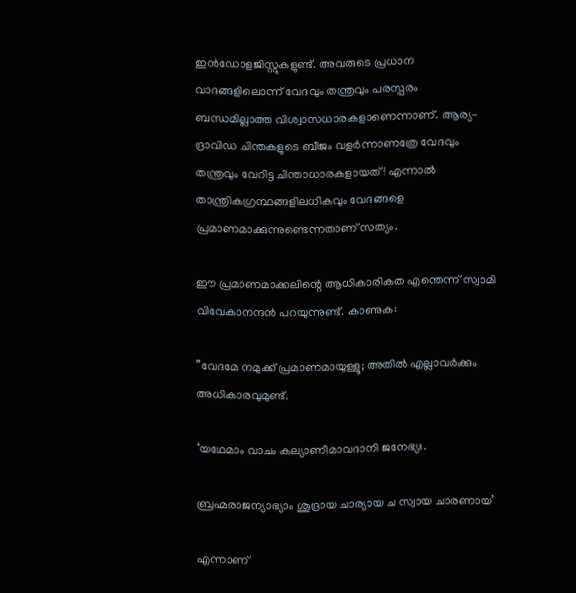ഇന്‍ഡോളജിസ്റ്റുകളുണ്ട്. അവരുടെ പ്രധാന വാദങ്ങളിലൊന്ന് വേദവും തന്ത്രവും പരസ്പരം ബന്ധമില്ലാത്ത വിശ്വാസധാരകളാണെന്നാണ്. ആര്യ-ദ്രാവിഡ ചിന്തകളുടെ ബീജം വളര്‍ന്നാണത്രേ വേദവും തന്ത്രവും വേറിട്ട ചിന്താധാരകളായത്! എന്നാല്‍ താന്ത്രികഗ്രന്ഥങ്ങളിലധികവും വേദങ്ങളെ പ്രമാണമാക്കുന്നുണ്ടെന്നതാണ് സത്യം.

ഈ പ്രമാണമാക്കലിന്റെ ആധികാരികത എന്തെന്ന് സ്വാമി വിവേകാനന്ദന്‍ പറയുന്നുണ്ട്. കാണുക:

”വേദമേ നമുക്ക് പ്രമാണമായുള്ളൂ; അതില്‍ എല്ലാവര്‍ക്കും അധികാരവുമുണ്ട്.

‘യഥേമാം വാചം കല്യാണീമാവദാനി ജനേഭ്യഃ.

ബ്രഹ്മരാജന്യാഭ്യാം ശൂദ്രായ ചാര്യായ ച സ്വായ ചാരണായ’

എന്നാണ്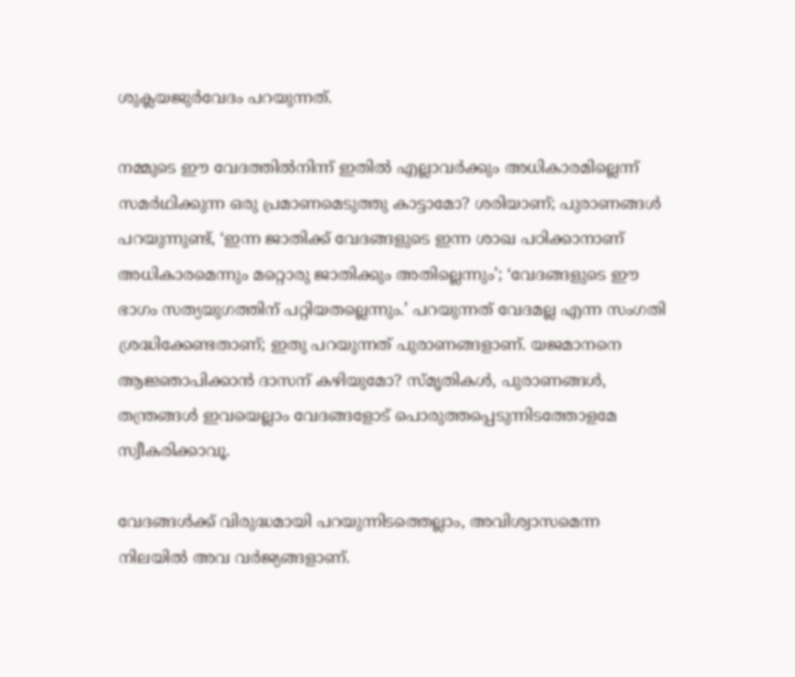ശുക്ലയജുര്‍വേദം പറയുന്നത്.

നമ്മുടെ ഈ വേദത്തില്‍നിന്ന് ഇതില്‍ എല്ലാവര്‍ക്കും അധികാരമില്ലെന്ന് സമര്‍ഥിക്കുന്ന ഒരു പ്രമാണമെടുത്തു കാട്ടാമോ? ശരിയാണ്; പുരാണങ്ങള്‍ പറയുന്നുണ്ട്, ‘ഇന്ന ജാതിക്ക് വേദങ്ങളുടെ ഇന്ന ശാഖ പഠിക്കാനാണ് അധികാരമെന്നും മറ്റൊരു ജാതിക്കും അതില്ലെന്നും’; ‘വേദങ്ങളുടെ ഈ ഭാഗം സത്യയുഗത്തിന് പറ്റിയതല്ലെന്നും.’ പറയുന്നത് വേദമല്ല എന്ന സംഗതി ശ്രദ്ധിക്കേണ്ടതാണ്; ഇതു പറയുന്നത് പുരാണങ്ങളാണ്. യജമാനനെ ആജ്ഞാപിക്കാന്‍ ദാസന് കഴിയുമോ? സ്മൃതികള്‍, പുരാണങ്ങള്‍, തന്ത്രങ്ങള്‍ ഇവയെല്ലാം വേദങ്ങളോട് പൊരുത്തപ്പെടുന്നിടത്തോളമേ സ്വീകരിക്കാവൂ.

വേദങ്ങള്‍ക്ക് വിരുദ്ധമായി പറയുന്നിടത്തെല്ലാം, അവിശ്വാസമെന്ന നിലയില്‍ അവ വര്‍ജ്യങ്ങളാണ്.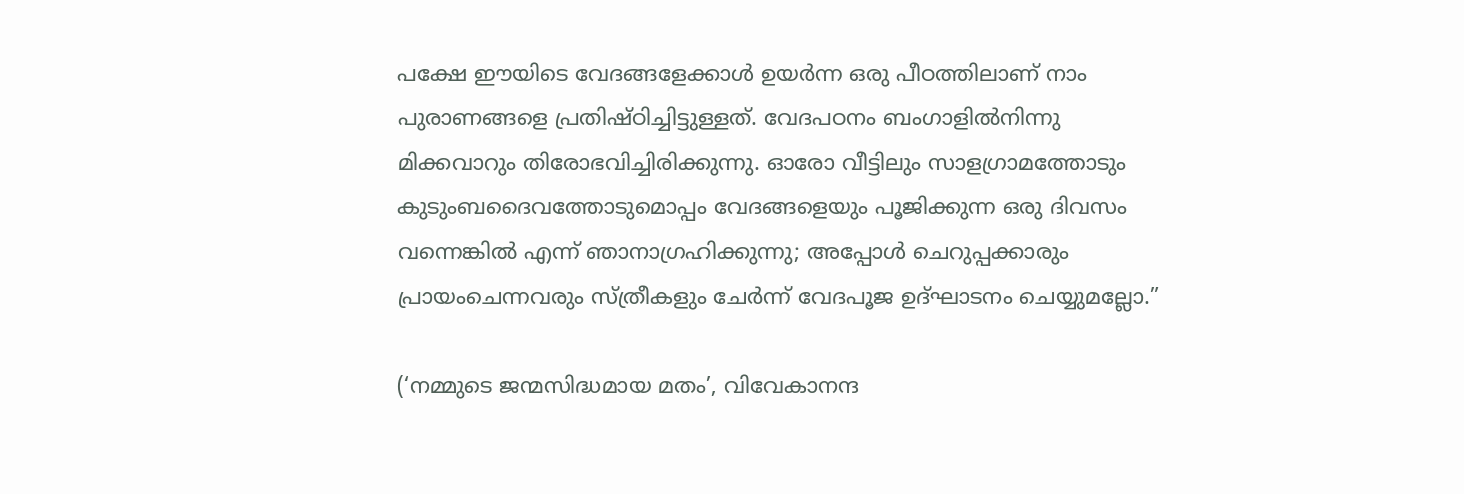പക്ഷേ ഈയിടെ വേദങ്ങളേക്കാള്‍ ഉയര്‍ന്ന ഒരു പീഠത്തിലാണ് നാം പുരാണങ്ങളെ പ്രതിഷ്ഠിച്ചിട്ടുള്ളത്. വേദപഠനം ബംഗാളില്‍നിന്നു മിക്കവാറും തിരോഭവിച്ചിരിക്കുന്നു. ഓരോ വീട്ടിലും സാളഗ്രാമത്തോടും കുടുംബദൈവത്തോടുമൊപ്പം വേദങ്ങളെയും പൂജിക്കുന്ന ഒരു ദിവസം വന്നെങ്കില്‍ എന്ന് ഞാനാഗ്രഹിക്കുന്നു; അപ്പോള്‍ ചെറുപ്പക്കാരും പ്രായംചെന്നവരും സ്ത്രീകളും ചേര്‍ന്ന് വേദപൂജ ഉദ്ഘാടനം ചെയ്യുമല്ലോ.”

(‘നമ്മുടെ ജന്മസിദ്ധമായ മതം’, വിവേകാനന്ദ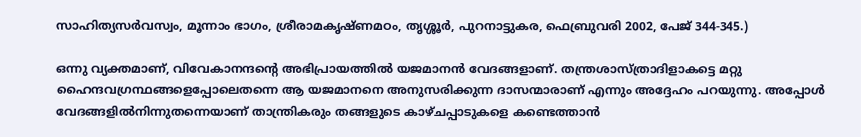സാഹിത്യസര്‍വസ്വം, മൂന്നാം ഭാഗം, ശ്രീരാമകൃഷ്ണമഠം, തൃശ്ശൂര്‍, പുറനാട്ടുകര, ഫെബ്രുവരി 2002, പേജ് 344-345.)

ഒന്നു വ്യക്തമാണ്, വിവേകാനന്ദന്റെ അഭിപ്രായത്തില്‍ യജമാനന്‍ വേദങ്ങളാണ്. തന്ത്രശാസ്ത്രാദിളാകട്ടെ മറ്റു ഹൈന്ദവഗ്രന്ഥങ്ങളെപ്പോലെതന്നെ ആ യജമാനനെ അനുസരിക്കുന്ന ദാസന്മാരാണ് എന്നും അദ്ദേഹം പറയുന്നു. അപ്പോള്‍ വേദങ്ങളില്‍നിന്നുതന്നെയാണ് താന്ത്രികരും തങ്ങളുടെ കാഴ്ചപ്പാടുകളെ കണ്ടെത്താന്‍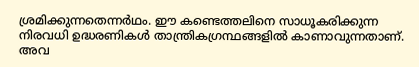ശ്രമിക്കുന്നതെന്നര്‍ഥം. ഈ കണ്ടെത്തലിനെ സാധൂകരിക്കുന്ന നിരവധി ഉദ്ധരണികള്‍ താന്ത്രികഗ്രന്ഥങ്ങളില്‍ കാണാവുന്നതാണ്. അവ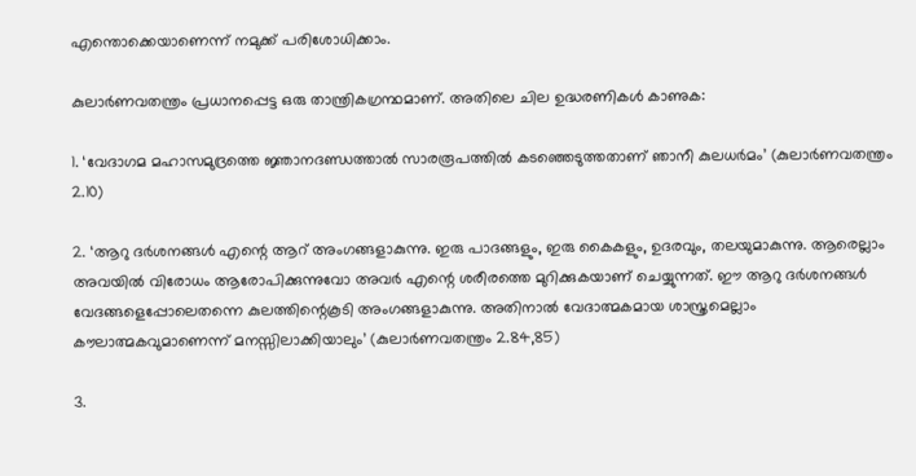എന്തൊക്കെയാണെന്ന് നമുക്ക് പരിശോധിക്കാം.

കുലാര്‍ണവതന്ത്രം പ്രധാനപ്പെട്ട ഒരു താന്ത്രികഗ്രന്ഥമാണ്. അതിലെ ചില ഉദ്ധരണികള്‍ കാണുക:

1. ‘വേദാഗമ മഹാസമുദ്രത്തെ ജ്ഞാനദണ്ഡത്താല്‍ സാരരൂപത്തില്‍ കടഞ്ഞെടുത്തതാണ് ഞാനീ കുലധര്‍മം’ (കുലാര്‍ണവതന്ത്രം 2.10)

2. ‘ആറു ദര്‍ശനങ്ങള്‍ എന്റെ ആറ് അംഗങ്ങളാകുന്നു. ഇരു പാദങ്ങളും, ഇരു കൈകളും, ഉദരവും, തലയുമാകുന്നു. ആരെല്ലാം അവയില്‍ വിരോധം ആരോപിക്കുന്നുവോ അവര്‍ എന്റെ ശരീരത്തെ മുറിക്കുകയാണ് ചെയ്യുന്നത്. ഈ ആറു ദര്‍ശനങ്ങള്‍ വേദങ്ങളെപ്പോലെതന്നെ കുലത്തിന്റെകൂടി അംഗങ്ങളാകുന്നു. അതിനാല്‍ വേദാത്മകമായ ശാസ്ത്രമെല്ലാം കൗലാത്മകവുമാണെന്ന് മനസ്സിലാക്കിയാലും’ (കുലാര്‍ണവതന്ത്രം 2.84,85)

3.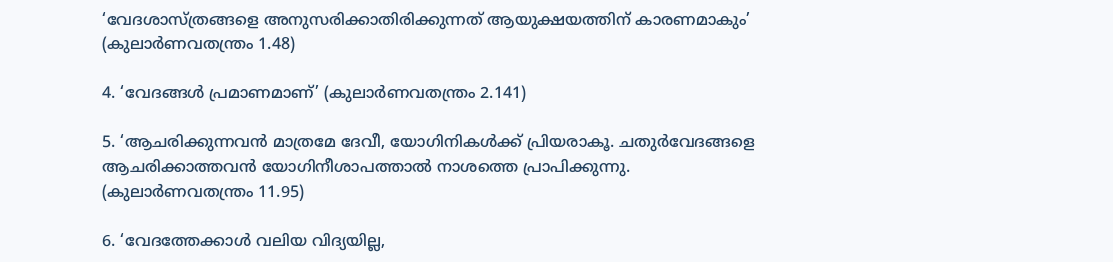‘വേദശാസ്ത്രങ്ങളെ അനുസരിക്കാതിരിക്കുന്നത് ആയുക്ഷയത്തിന് കാരണമാകും’ (കുലാര്‍ണവതന്ത്രം 1.48)

4. ‘വേദങ്ങള്‍ പ്രമാണമാണ്’ (കുലാര്‍ണവതന്ത്രം 2.141)

5. ‘ആചരിക്കുന്നവന്‍ മാത്രമേ ദേവീ, യോഗിനികള്‍ക്ക് പ്രിയരാകൂ. ചതുര്‍വേദങ്ങളെ ആചരിക്കാത്തവന്‍ യോഗിനീശാപത്താല്‍ നാശത്തെ പ്രാപിക്കുന്നു. (കുലാര്‍ണവതന്ത്രം 11.95)

6. ‘വേദത്തേക്കാള്‍ വലിയ വിദ്യയില്ല,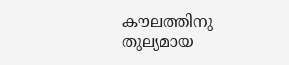കൗലത്തിനു തുല്യമായ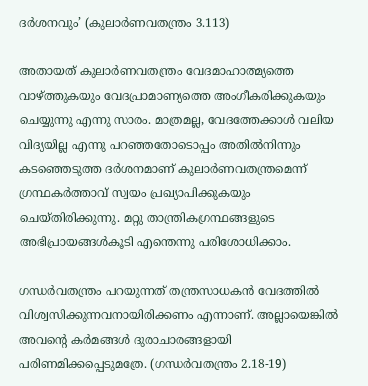ദര്‍ശനവും’ (കുലാര്‍ണവതന്ത്രം 3.113)

അതായത് കുലാര്‍ണവതന്ത്രം വേദമാഹാത്മ്യത്തെ വാഴ്‌ത്തുകയും വേദപ്രാമാണ്യത്തെ അംഗീകരിക്കുകയും ചെയ്യുന്നു എന്നു സാരം. മാത്രമല്ല, വേദത്തേക്കാള്‍ വലിയ വിദ്യയില്ല എന്നു പറഞ്ഞതോടൊപ്പം അതില്‍നിന്നും കടഞ്ഞെടുത്ത ദര്‍ശനമാണ് കുലാര്‍ണവതന്ത്രമെന്ന് ഗ്രന്ഥകര്‍ത്താവ് സ്വയം പ്രഖ്യാപിക്കുകയും ചെയ്തിരിക്കുന്നു. മറ്റു താന്ത്രികഗ്രന്ഥങ്ങളുടെ അഭിപ്രായങ്ങള്‍കൂടി എന്തെന്നു പരിശോധിക്കാം.

ഗന്ധര്‍വതന്ത്രം പറയുന്നത് തന്ത്രസാധകന്‍ വേദത്തില്‍ വിശ്വസിക്കുന്നവനായിരിക്കണം എന്നാണ്. അല്ലായെങ്കില്‍ അവന്റെ കര്‍മങ്ങള്‍ ദുരാചാരങ്ങളായി പരിണമിക്കപ്പെടുമത്രേ. (ഗന്ധര്‍വതന്ത്രം 2.18-19)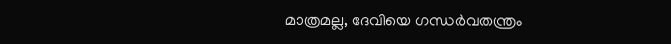മാത്രമല്ല, ദേവിയെ ഗന്ധര്‍വതന്ത്രം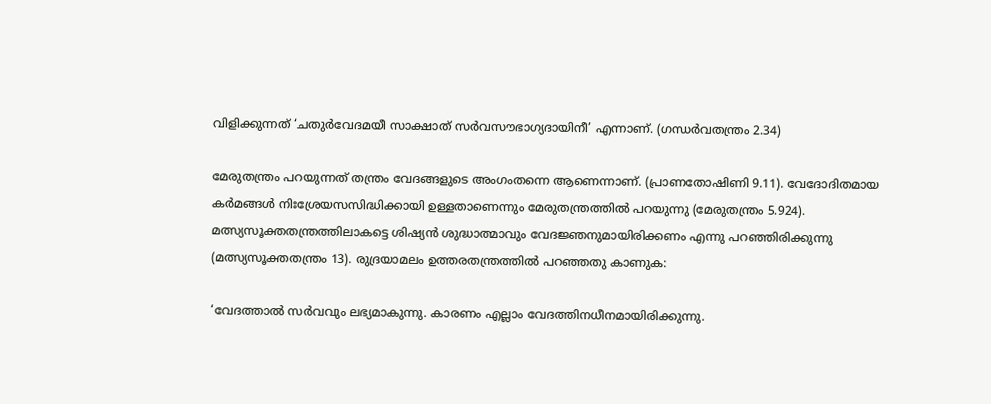വിളിക്കുന്നത് ‘ചതുര്‍വേദമയീ സാക്ഷാത് സര്‍വസൗഭാഗ്യദായിനീ’ എന്നാണ്. (ഗന്ധര്‍വതന്ത്രം 2.34)

മേരുതന്ത്രം പറയുന്നത് തന്ത്രം വേദങ്ങളുടെ അംഗംതന്നെ ആണെന്നാണ്. (പ്രാണതോഷിണി 9.11). വേദോദിതമായ കര്‍മങ്ങള്‍ നിഃശ്രേയസസിദ്ധിക്കായി ഉള്ളതാണെന്നും മേരുതന്ത്രത്തില്‍ പറയുന്നു (മേരുതന്ത്രം 5.924). മത്സ്യസൂക്തതന്ത്രത്തിലാകട്ടെ ശിഷ്യന്‍ ശുദ്ധാത്മാവും വേദജ്ഞനുമായിരിക്കണം എന്നു പറഞ്ഞിരിക്കുന്നു (മത്സ്യസൂക്തതന്ത്രം 13). രുദ്രയാമലം ഉത്തരതന്ത്രത്തില്‍ പറഞ്ഞതു കാണുക:

‘വേദത്താല്‍ സര്‍വവും ലഭ്യമാകുന്നു. കാരണം എല്ലാം വേദത്തിനധീനമായിരിക്കുന്നു.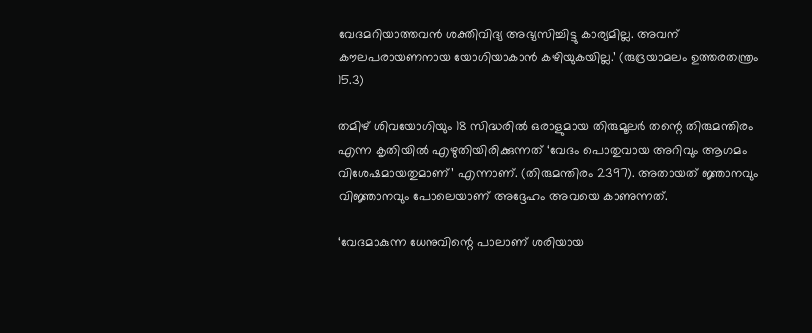വേദമറിയാത്തവന്‍ ശക്തിവിദ്യ അഭ്യസിച്ചിട്ടു കാര്യമില്ല. അവന് കൗലപരായണനായ യോഗിയാകാന്‍ കഴിയുകയില്ല.’ (രുദ്രയാമലം ഉത്തരതന്ത്രം 15.3)

തമിഴ് ശിവയോഗിയും 18 സിദ്ധരില്‍ ഒരാളുമായ തിരുമൂലര്‍ തന്റെ തിരുമന്തിരം എന്ന കൃതിയില്‍ എഴുതിയിരിക്കുന്നത് ‘വേദം പൊതുവായ അറിവും ആഗമം വിശേഷമായതുമാണ്’ എന്നാണ്. (തിരുമന്തിരം 2397). അതായത് ജ്ഞാനവും വിജ്ഞാനവും പോലെയാണ് അദ്ദേഹം അവയെ കാണുന്നത്.

‘വേദമാകുന്ന ധേനുവിന്റെ പാലാണ് ശരിയായ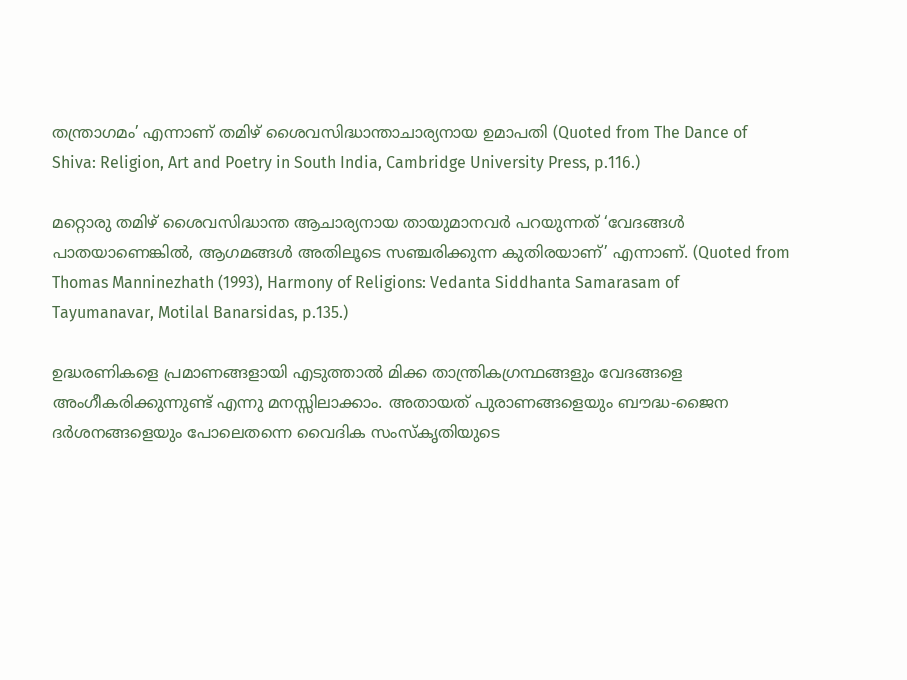തന്ത്രാഗമം’ എന്നാണ് തമിഴ് ശൈവസിദ്ധാന്താചാര്യനായ ഉമാപതി (Quoted from The Dance of Shiva: Religion, Art and Poetry in South India, Cambridge University Press, p.116.)

മറ്റൊരു തമിഴ് ശൈവസിദ്ധാന്ത ആചാര്യനായ തായുമാനവര്‍ പറയുന്നത് ‘വേദങ്ങള്‍ പാതയാണെങ്കില്‍, ആഗമങ്ങള്‍ അതിലൂടെ സഞ്ചരിക്കുന്ന കുതിരയാണ്’ എന്നാണ്. (Quoted from Thomas Manninezhath (1993), Harmony of Religions: Vedanta Siddhanta Samarasam of Tayumanavar, Motilal Banarsidas, p.135.)

ഉദ്ധരണികളെ പ്രമാണങ്ങളായി എടുത്താല്‍ മിക്ക താന്ത്രികഗ്രന്ഥങ്ങളും വേദങ്ങളെ അംഗീകരിക്കുന്നുണ്ട് എന്നു മനസ്സിലാക്കാം. അതായത് പുരാണങ്ങളെയും ബൗദ്ധ-ജൈന ദര്‍ശനങ്ങളെയും പോലെതന്നെ വൈദിക സംസ്‌കൃതിയുടെ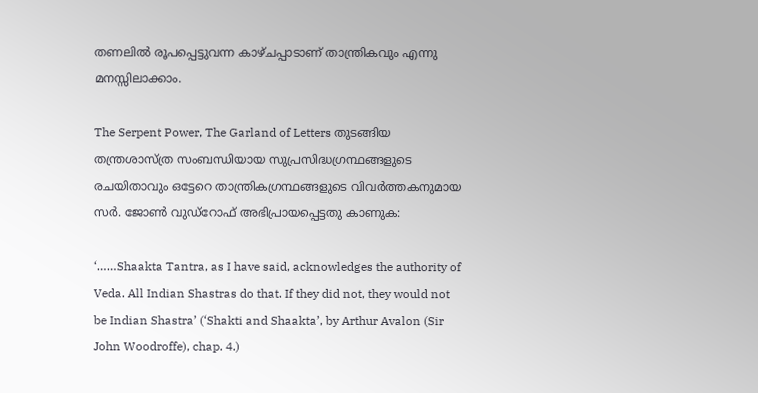തണലില്‍ രൂപപ്പെട്ടുവന്ന കാഴ്ചപ്പാടാണ് താന്ത്രികവും എന്നു മനസ്സിലാക്കാം.

The Serpent Power, The Garland of Letters തുടങ്ങിയ തന്ത്രശാസ്ത്ര സംബന്ധിയായ സുപ്രസിദ്ധഗ്രന്ഥങ്ങളുടെ രചയിതാവും ഒട്ടേറെ താന്ത്രികഗ്രന്ഥങ്ങളുടെ വിവര്‍ത്തകനുമായ സര്‍. ജോണ്‍ വുഡ്‌റോഫ് അഭിപ്രായപ്പെട്ടതു കാണുക:

‘……Shaakta Tantra, as I have said, acknowledges the authority of Veda. All Indian Shastras do that. If they did not, they would not be Indian Shastra’ (‘Shakti and Shaakta’, by Arthur Avalon (Sir John Woodroffe), chap. 4.)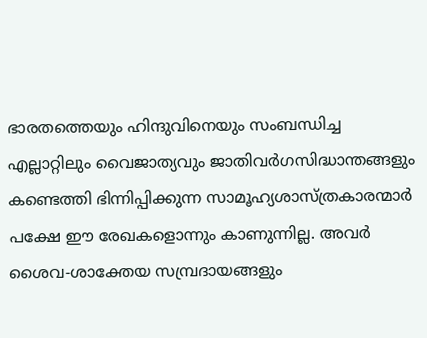ഭാരതത്തെയും ഹിന്ദുവിനെയും സംബന്ധിച്ച എല്ലാറ്റിലും വൈജാത്യവും ജാതിവര്‍ഗസിദ്ധാന്തങ്ങളും കണ്ടെത്തി ഭിന്നിപ്പിക്കുന്ന സാമൂഹ്യശാസ്ത്രകാരന്മാര്‍ പക്ഷേ ഈ രേഖകളൊന്നും കാണുന്നില്ല. അവര്‍ ശൈവ-ശാക്തേയ സമ്പ്രദായങ്ങളും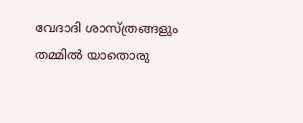വേദാദി ശാസ്ത്രങ്ങളും തമ്മില്‍ യാതൊരു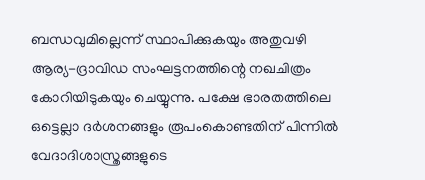ബന്ധവുമില്ലെന്ന് സ്ഥാപിക്കുകയും അതുവഴി ആര്യ-ദ്രാവിഡ സംഘട്ടനത്തിന്റെ നഖചിത്രം കോറിയിടുകയും ചെയ്യുന്നു. പക്ഷേ ഭാരതത്തിലെ ഒട്ടെല്ലാ ദര്‍ശനങ്ങളും രൂപംകൊണ്ടതിന് പിന്നില്‍ വേദാദിശാസ്ത്രങ്ങളുടെ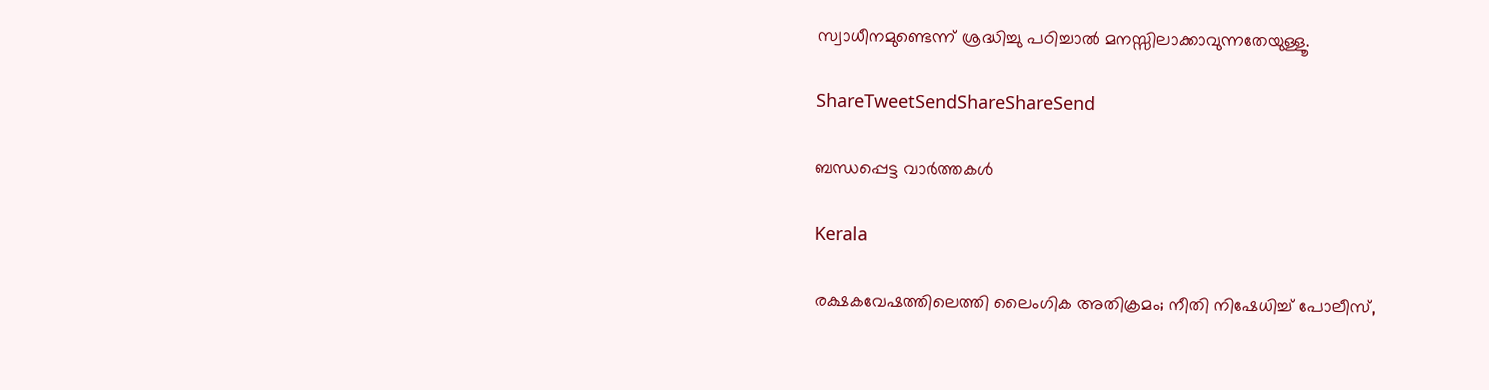സ്വാധീനമുണ്ടെന്ന് ശ്രദ്ധിച്ചു പഠിച്ചാല്‍ മനസ്സിലാക്കാവുന്നതേയുള്ളൂ.

ShareTweetSendShareShareSend

ബന്ധപ്പെട്ട വാര്‍ത്തകള്‍

Kerala

രക്ഷകവേഷത്തിലെത്തി ലൈംഗിക അതിക്രമം; നീതി നിഷേധിച്ച് പോലീസ്,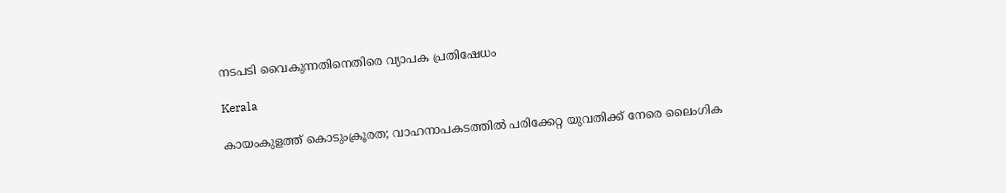നടപടി വൈകുന്നതിനെതിരെ വ്യാപക പ്രതിഷേധം

Kerala

കായംകുളത്ത് കൊടുംക്രൂരത; വാഹനാപകടത്തില്‍ പരിക്കേറ്റ യുവതിക്ക് നേരെ ലൈംഗിക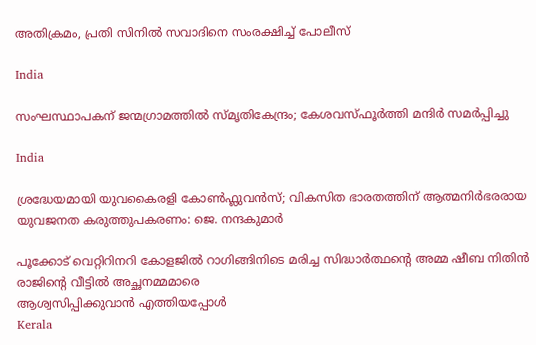അതിക്രമം, പ്രതി സിനില്‍ സവാദിനെ സംരക്ഷിച്ച് പോലീസ്‌

India

സംഘസ്ഥാപകന് ജന്മഗ്രാമത്തില്‍ സ്മൃതികേന്ദ്രം; കേശവസ്ഫൂര്‍ത്തി മന്ദിര്‍ സമര്‍പ്പിച്ചു

India

ശ്രദ്ധേയമായി യുവകൈരളി കോണ്‍ഫ്ലുവന്‍സ്; വികസിത ഭാരതത്തിന് ആത്മനിര്‍ഭരരായ യുവജനത കരുത്തുപകരണം: ജെ. നന്ദകുമാര്‍

പൂക്കോട് വെറ്റിറിനറി കോളജില്‍ റാഗിങ്ങിനിടെ മരിച്ച സിദ്ധാര്‍ത്ഥന്റെ അമ്മ ഷീബ നിതിന്‍ രാജിന്റെ വീട്ടില്‍ അച്ഛനമ്മമാരെ
ആശ്വസിപ്പിക്കുവാന്‍ എത്തിയപ്പോള്‍
Kerala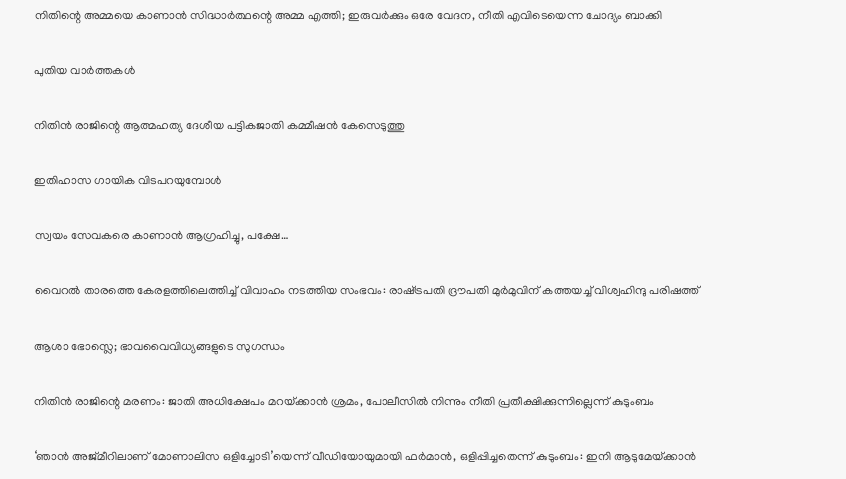നിതിന്റെ അമ്മയെ കാണാന്‍ സിദ്ധാര്‍ത്ഥന്റെ അമ്മ എത്തി; ഇരുവര്‍ക്കും ഒരേ വേദന, നീതി എവിടെയെന്ന ചോദ്യം ബാക്കി

പുതിയ വാര്‍ത്തകള്‍

നിതിൻ രാജിന്റെ ആത്മഹത്യ ദേശീയ പട്ടികജാതി കമ്മീഷൻ കേസെടുത്തു

ഇതിഹാസ ഗായിക വിടപറയുമ്പോള്‍

സ്വയം സേവകരെ കാണാൻ ആഗ്രഹിച്ചു, പക്ഷേ…

വൈറൽ താരത്തെ കേരളത്തിലെത്തിച്ച് വിവാഹം നടത്തിയ സംഭവം: രാഷ്‌ട്രപതി ദ്രൗപതി മുർമുവിന് കത്തയച്ച് വിശ്വഹിന്ദു പരിഷത്ത്

ആശാ ഭോസ്ലെ; ഭാവവൈവിധ്യങ്ങളുടെ സുഗന്ധം

നിതിൻ രാജിന്റെ മരണം: ജാതി അധിക്ഷേപം മറയ്‌ക്കാൻ ശ്രമം, പോലീസിൽ നിന്നും നീതി പ്രതീക്ഷിക്കുന്നില്ലെന്ന് കുടുംബം

‘ഞാൻ അജ്മീറിലാണ് മോണാലിസ ഒളിച്ചോടി’യെന്ന് വീഡിയോയുമായി ഫർമാൻ, ഒളിപ്പിച്ചതെന്ന് കുടുംബം: ഇനി ആടുമേയ്‌ക്കാൻ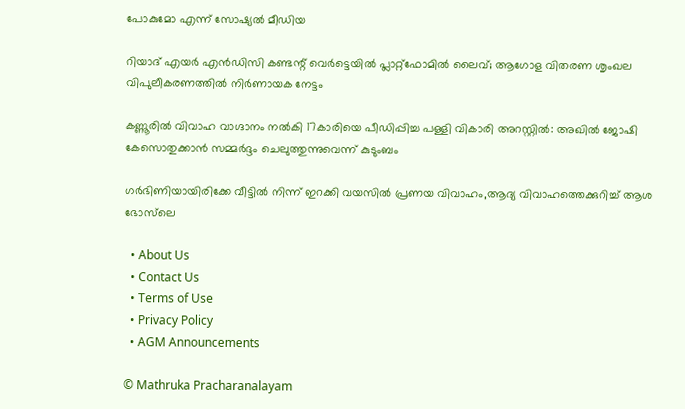പോകുമോ എന്ന് സോഷ്യൽ മീഡിയ

റിയാദ് എയർ എൻഡിസി കണ്ടന്റ് വെർട്ടെയിൽ പ്ലാറ്റ്ഫോമിൽ ലൈവ്; ആഗോള വിതരണ ശൃംഖല വിപുലീകരണത്തിൽ നിർണായക നേട്ടം

കണ്ണൂരിൽ വിവാഹ വാഗ്ദാനം നല്‍കി 17കാരിയെ പീഡിപ്പിച്ച പള്ളി വികാരി അറസ്റ്റിൽ: അഖിൽ ജോഷി കേസൊതുക്കാൻ സമ്മർദ്ദം ചെലുത്തുന്നുവെന്ന് കുടുംബം

ഗർഭിണിയായിരിക്കേ വീട്ടിൽ നിന്ന് ഇറക്കി വയസിൽ പ്രണയ വിവാഹം,ആദ്യ വിവാഹത്തെക്കുറിച്ച് ആശ ഭോസ്‌ലെ

  • About Us
  • Contact Us
  • Terms of Use
  • Privacy Policy
  • AGM Announcements

© Mathruka Pracharanalayam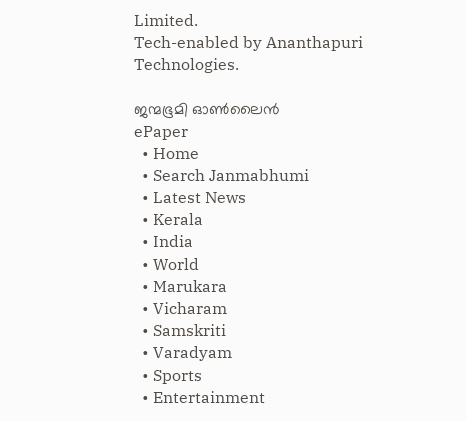Limited.
Tech-enabled by Ananthapuri Technologies.

ജന്മഭൂമി ഓണ്‍ലൈന്‍
ePaper
  • Home
  • Search Janmabhumi
  • Latest News
  • Kerala
  • India
  • World
  • Marukara
  • Vicharam
  • Samskriti
  • Varadyam
  • Sports
  • Entertainment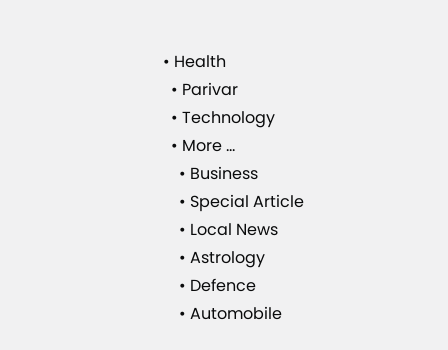• Health
  • Parivar
  • Technology
  • More …
    • Business
    • Special Article
    • Local News
    • Astrology
    • Defence
    • Automobile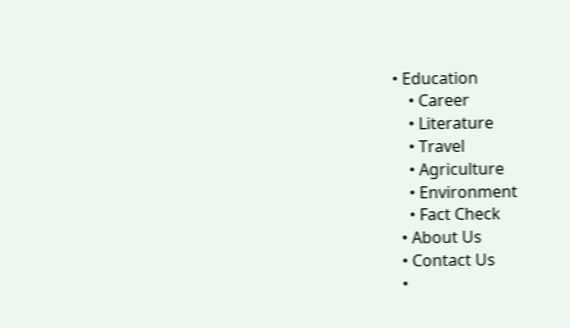• Education
    • Career
    • Literature
    • Travel
    • Agriculture
    • Environment
    • Fact Check
  • About Us
  • Contact Us
  •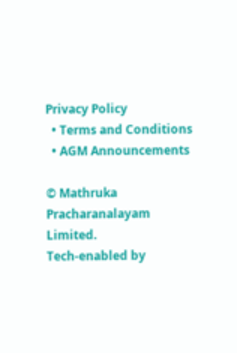Privacy Policy
  • Terms and Conditions
  • AGM Announcements

© Mathruka Pracharanalayam Limited.
Tech-enabled by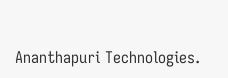Ananthapuri Technologies.